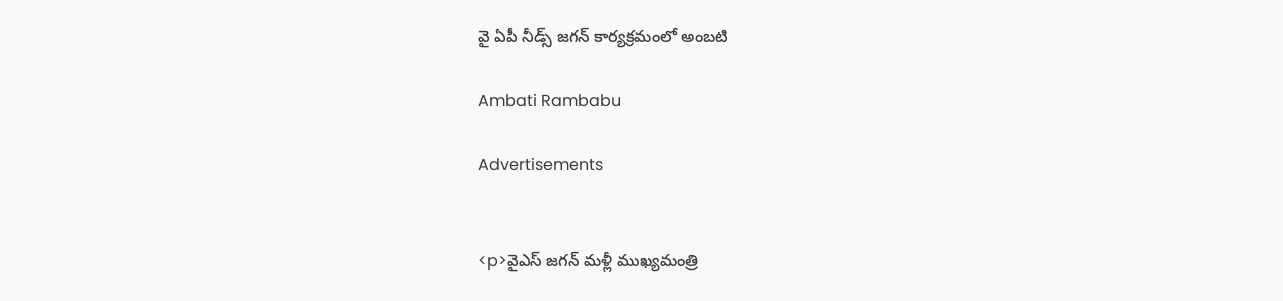వై ఏపీ నీడ్స్ జగన్ కార్యక్రమంలో అంబటి

Ambati Rambabu

Advertisements


<p>వైఎస్ జగన్ మళ్లీ ముఖ్యమంత్రి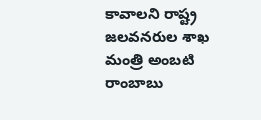కావాలని రాష్ట్ర జలవనరుల శాఖ మంత్రి అంబటి రాంబాబు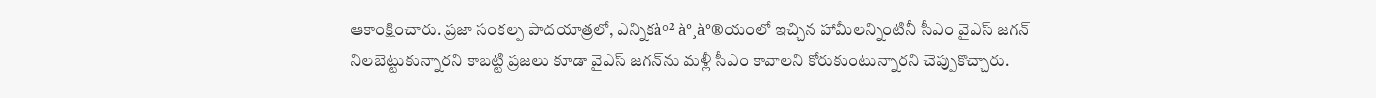ఆకాంక్షించారు. ప్రజా సంకల్ప పాద‌యాత్ర‌లో, ఎన్నిక‌à°² à°¸à°®యంలో ఇచ్చిన హామీలన్నింటినీ సీఎం వైఎస్ జగన్ నిలబెట్టుకున్నారని కాబట్టి ప్రజలు కూడా వైఎస్ జగన్‌ను మళ్లీ సీఎం కావాలని కోరుకుంటున్నారని చెప్పుకొచ్చారు.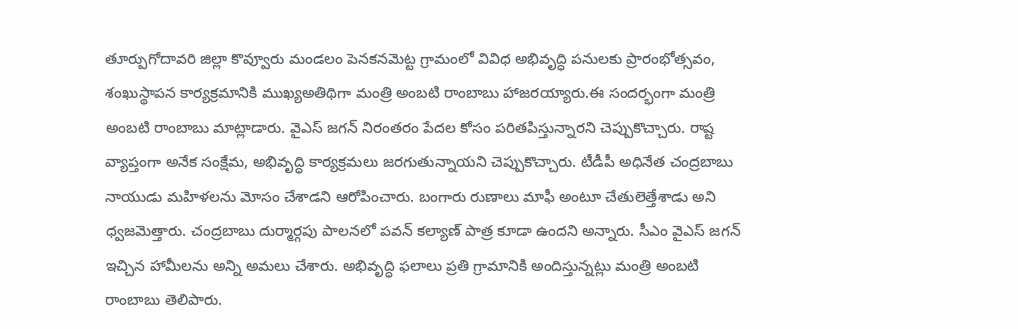తూర్పుగోదావరి జిల్లా కొవ్వూరు మండలం పెనకనమెట్ట గ్రామంలో వివిధ అభివృద్ధి పనులకు ప్రారంభోత్సవం, శంఖుస్థాపన కార్యక్రమానికి ముఖ్యఅతిథిగా మంత్రి అంబటి రాంబాబు హాజరయ్యారు.ఈ సందర్భంగా మంత్రి అంబటి రాంబాబు మాట్లాడారు. వైఎస్ జగన్ నిరంతరం పేదల కోసం పరితపిస్తున్నారని చెప్పుకొచ్చారు. రాష్ట వ్యాప్తంగా అనేక సంక్షేమ, అభివృద్ధి కార్యక్రమలు జరగుతున్నాయని చెప్పుకొచ్చారు. టీడీపీ అధినేత చంద్రబాబు నాయుడు మహిళలను మోసం చేశాడని ఆరోపించారు. బంగారు రుణాలు మాఫీ అంటూ చేతులెత్తేశాడు అని ధ్వజమెత్తారు. చంద్రబాబు దుర్మార్గపు పాలనలో పవన్‌ కల్యాణ్ పాత్ర కూడా ఉందని అన్నారు. సీఎం వైఎస్ జగన్‌ ఇచ్చిన హామీలను అన్ని అమలు చేశారు. అభివృద్ధి ఫలాలు ప్రతి గ్రామానికి అందిస్తున్నట్లు మంత్రి అంబటి రాంబాబు తెలిపారు.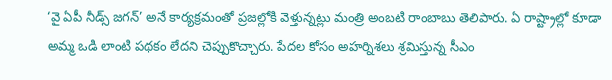‘వై ఏపీ నీడ్స్ జగన్’ అనే కార్యక్రమంతో ప్రజల్లోకి వెళ్తున్నట్లు మంత్రి అంబటి రాంబాబు తెలిపారు. ఏ రాష్ట్రాల్లో కూడా అమ్మ ఒడి లాంటి పథకం లేదని చెప్పుకొచ్చారు. పేదల కోసం అహర్నిశలు శ్రమిస్తున్న సీఎం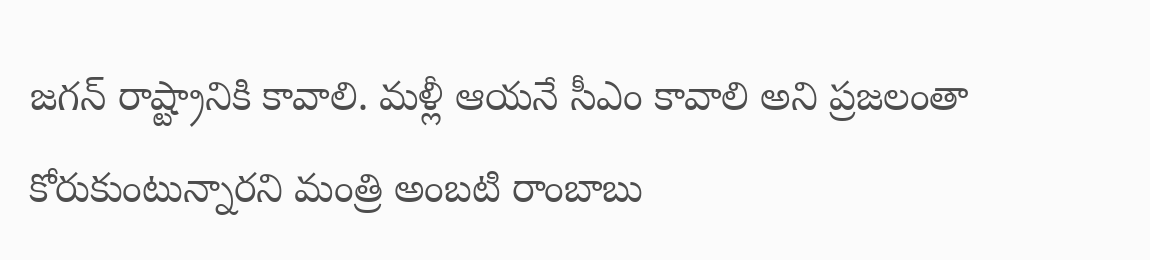జగన్‌ రాష్ట్రానికి కావాలి. మళ్లీ ఆయనే సీఎం కావాలి అని ప్రజలంతా కోరుకుంటున్నారని మంత్రి అంబటి రాంబాబు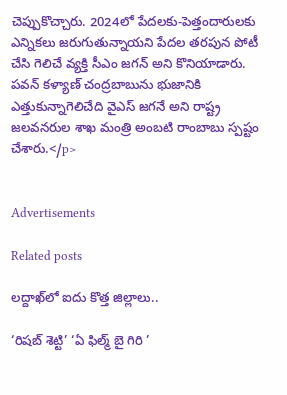చెప్పుకొచ్చారు. 2024లో పేదలకు-పెత్తందారులకు ఎన్నికలు జరుగుతున్నాయని పేదల తరపున పోటీ చేసి గెలిచే వ్యక్తి సీఎం జగన్‌ అని కొనియాడారు. పవన్ కళ్యాణ్ చంద్రబాబును భుజానికి ఎత్తుకున్నాగెలిచేది వైఎస్‌ జగనే అని రాష్ట్ర జలవనరుల శాఖ మంత్రి అంబటి రాంబాబు స్పష్టం చేశారు.</p>


Advertisements

Related posts

లద్దాఖ్‌లో ఐదు కొత్త జిల్లాలు..

‘రిషబ్ శెట్టి’ ‘ఏ ఫిల్మ్ బై గిరి ’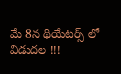మే 8న థియేటర్స్ లో విడుదల !!!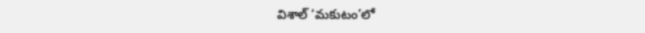విశాల్ ‘మకుటం’లో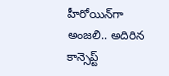హీరోయిన్‌గా అంజలి.. అదిరిన కాన్సెప్ట్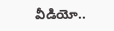వీడియో..